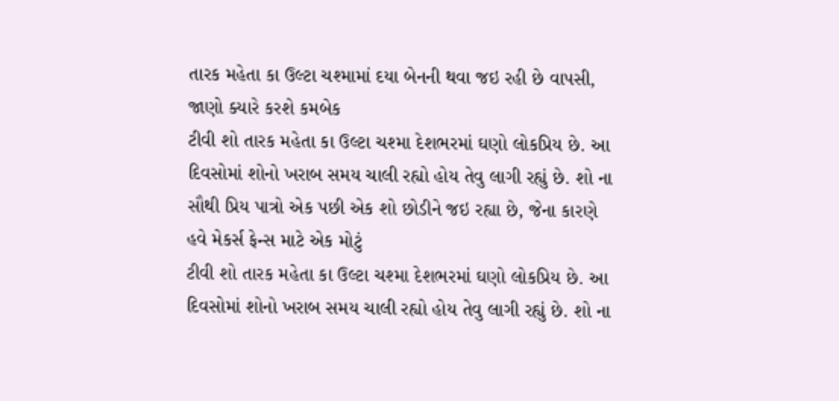તારક મહેતા કા ઉલ્ટા ચશ્મામાં દયા બેનની થવા જઇ રહી છે વાપસી, જાણો ક્યારે કરશે કમબેક
ટીવી શો તારક મહેતા કા ઉલ્ટા ચશ્મા દેશભરમાં ઘણો લોકપ્રિય છે. આ દિવસોમાં શોનો ખરાબ સમય ચાલી રહ્યો હોય તેવુ લાગી રહ્યું છે. શો ના સૌથી પ્રિય પાત્રો એક પછી એક શો છોડીને જઇ રહ્યા છે, જેના કારણે હવે મેકર્સ ફેન્સ માટે એક મોટું
ટીવી શો તારક મહેતા કા ઉલ્ટા ચશ્મા દેશભરમાં ઘણો લોકપ્રિય છે. આ દિવસોમાં શોનો ખરાબ સમય ચાલી રહ્યો હોય તેવુ લાગી રહ્યું છે. શો ના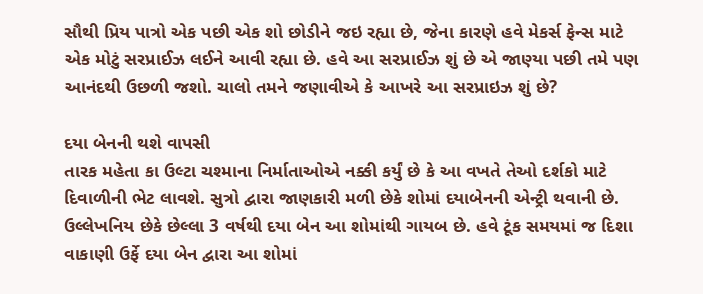સૌથી પ્રિય પાત્રો એક પછી એક શો છોડીને જઇ રહ્યા છે, જેના કારણે હવે મેકર્સ ફેન્સ માટે એક મોટું સરપ્રાઈઝ લઈને આવી રહ્યા છે. હવે આ સરપ્રાઈઝ શું છે એ જાણ્યા પછી તમે પણ આનંદથી ઉછળી જશો. ચાલો તમને જણાવીએ કે આખરે આ સરપ્રાઇઝ શું છે?

દયા બેનની થશે વાપસી
તારક મહેતા કા ઉલ્ટા ચશ્માના નિર્માતાઓએ નક્કી કર્યું છે કે આ વખતે તેઓ દર્શકો માટે દિવાળીની ભેટ લાવશે. સુત્રો દ્વારા જાણકારી મળી છેકે શોમાં દયાબેનની એન્ટ્રી થવાની છે. ઉલ્લેખનિય છેકે છેલ્લા 3 વર્ષથી દયા બેન આ શોમાંથી ગાયબ છે. હવે ટૂંક સમયમાં જ દિશા વાકાણી ઉર્ફે દયા બેન દ્વારા આ શોમાં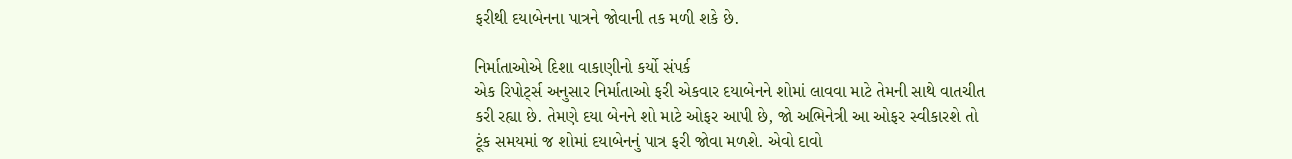ફરીથી દયાબેનના પાત્રને જોવાની તક મળી શકે છે.

નિર્માતાઓએ દિશા વાકાણીનો કર્યો સંપર્ક
એક રિપોર્ટ્સ અનુસાર નિર્માતાઓ ફરી એકવાર દયાબેનને શોમાં લાવવા માટે તેમની સાથે વાતચીત કરી રહ્યા છે. તેમણે દયા બેનને શો માટે ઓફર આપી છે, જો અભિનેત્રી આ ઓફર સ્વીકારશે તો ટૂંક સમયમાં જ શોમાં દયાબેનનું પાત્ર ફરી જોવા મળશે. એવો દાવો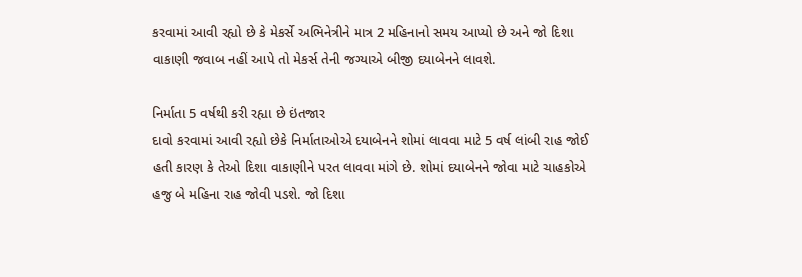કરવામાં આવી રહ્યો છે કે મેકર્સે અભિનેત્રીને માત્ર 2 મહિનાનો સમય આપ્યો છે અને જો દિશા વાકાણી જવાબ નહીં આપે તો મેકર્સ તેની જગ્યાએ બીજી દયાબેનને લાવશે.

નિર્માતા 5 વર્ષથી કરી રહ્યા છે ઇંતજાર
દાવો કરવામાં આવી રહ્યો છેકે નિર્માતાઓએ દયાબેનને શોમાં લાવવા માટે 5 વર્ષ લાંબી રાહ જોઈ હતી કારણ કે તેઓ દિશા વાકાણીને પરત લાવવા માંગે છે. શોમાં દયાબેનને જોવા માટે ચાહકોએ હજુ બે મહિના રાહ જોવી પડશે. જો દિશા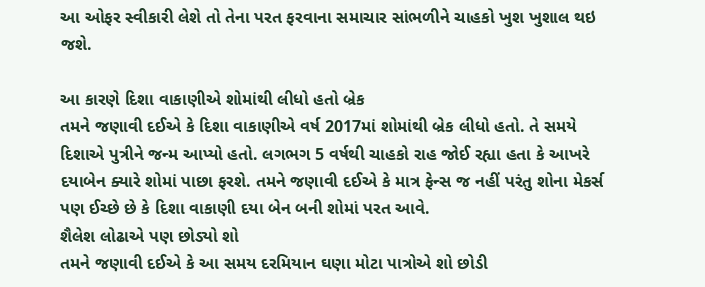આ ઓફર સ્વીકારી લેશે તો તેના પરત ફરવાના સમાચાર સાંભળીને ચાહકો ખુશ ખુશાલ થઇ જશે.

આ કારણે દિશા વાકાણીએ શોમાંથી લીધો હતો બ્રેક
તમને જણાવી દઈએ કે દિશા વાકાણીએ વર્ષ 2017માં શોમાંથી બ્રેક લીધો હતો. તે સમયે દિશાએ પુત્રીને જન્મ આપ્યો હતો. લગભગ 5 વર્ષથી ચાહકો રાહ જોઈ રહ્યા હતા કે આખરે દયાબેન ક્યારે શોમાં પાછા ફરશે. તમને જણાવી દઈએ કે માત્ર ફેન્સ જ નહીં પરંતુ શોના મેકર્સ પણ ઈચ્છે છે કે દિશા વાકાણી દયા બેન બની શોમાં પરત આવે.
શૈલેશ લોઢાએ પણ છોડ્યો શો
તમને જણાવી દઈએ કે આ સમય દરમિયાન ઘણા મોટા પાત્રોએ શો છોડી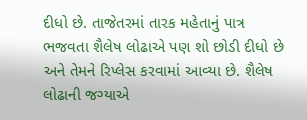દીધો છે. તાજેતરમાં તારક મહેતાનું પાત્ર ભજવતા શૈલેષ લોઢાએ પણ શો છોડી દીધો છે અને તેમને રિપ્લેસ કરવામાં આવ્યા છે. શૈલેષ લોઢાની જગ્યાએ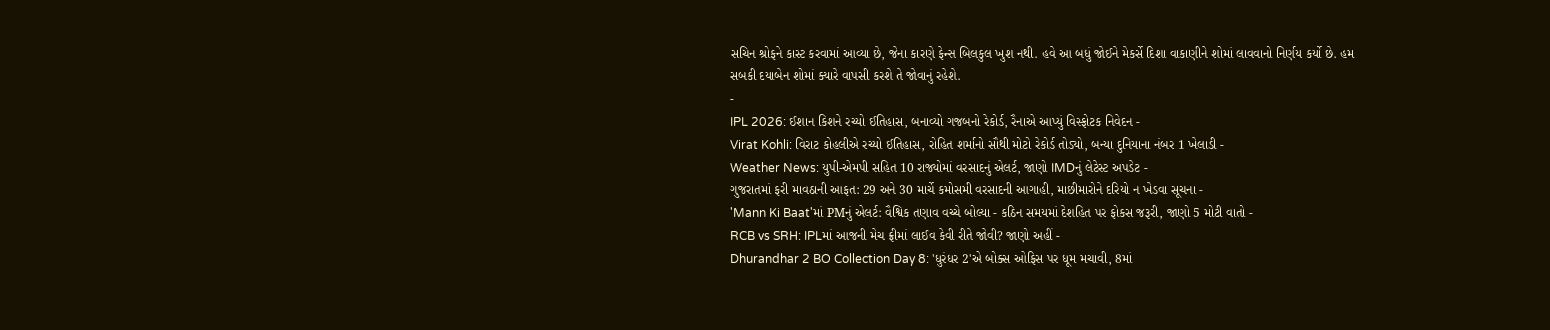સચિન શ્રોફને કાસ્ટ કરવામાં આવ્યા છે, જેના કારણે ફેન્સ બિલકુલ ખુશ નથી. હવે આ બધું જોઈને મેકર્સે દિશા વાકાણીને શોમાં લાવવાનો નિર્ણય કર્યો છે. હમ સબકી દયાબેન શોમાં ક્યારે વાપસી કરશે તે જોવાનું રહેશે.
-
IPL 2026: ઈશાન કિશને રચ્યો ઈતિહાસ, બનાવ્યો ગજબનો રેકોર્ડ, રૈનાએ આપ્યું વિસ્ફોટક નિવેદન -
Virat Kohli: વિરાટ કોહલીએ રચ્યો ઈતિહાસ, રોહિત શર્માનો સૌથી મોટો રેકોર્ડ તોડ્યો, બન્યા દુનિયાના નંબર 1 ખેલાડી -
Weather News: યુપી-એમપી સહિત 10 રાજ્યોમાં વરસાદનું એલર્ટ, જાણો IMDનું લેટેસ્ટ અપડેટ -
ગુજરાતમાં ફરી માવઠાની આફત: 29 અને 30 માર્ચે કમોસમી વરસાદની આગાહી, માછીમારોને દરિયો ન ખેડવા સૂચના -
'Mann Ki Baat'માં PMનું એલર્ટ: વૈશ્વિક તણાવ વચ્ચે બોલ્યા - કઠિન સમયમાં દેશહિત પર ફોકસ જરૂરી, જાણો 5 મોટી વાતો -
RCB vs SRH: IPLમાં આજની મેચ ફ્રીમાં લાઈવ કેવી રીતે જોવી? જાણો અહીં -
Dhurandhar 2 BO Collection Day 8: 'ધુરંધર 2'એ બોક્સ ઓફિસ પર ધૂમ મચાવી, 8માં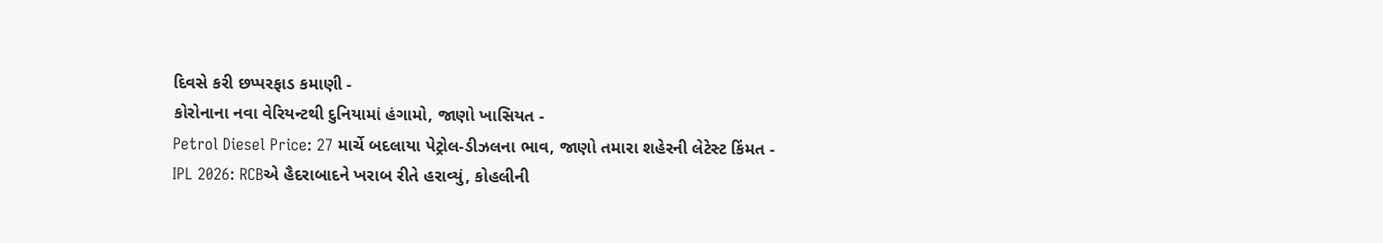દિવસે કરી છપ્પરફાડ કમાણી -
કોરોનાના નવા વેરિયન્ટથી દુનિયામાં હંગામો, જાણો ખાસિયત -
Petrol Diesel Price: 27 માર્ચે બદલાયા પેટ્રોલ-ડીઝલના ભાવ, જાણો તમારા શહેરની લેટેસ્ટ કિંમત -
IPL 2026: RCBએ હૈદરાબાદને ખરાબ રીતે હરાવ્યું, કોહલીની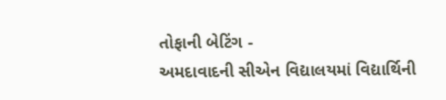તોફાની બેટિંગ -
અમદાવાદની સીએન વિદ્યાલયમાં વિદ્યાર્થિની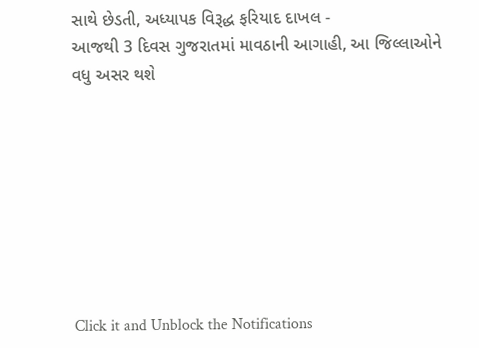સાથે છેડતી, અધ્યાપક વિરૂદ્ધ ફરિયાદ દાખલ -
આજથી 3 દિવસ ગુજરાતમાં માવઠાની આગાહી, આ જિલ્લાઓને વધુ અસર થશે








Click it and Unblock the Notifications